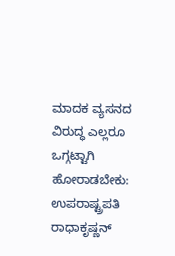ಮಾದಕ ವ್ಯಸನದ ವಿರುದ್ಧ ಎಲ್ಲರೂ ಒಗ್ಗಟ್ಟಾಗಿ ಹೋರಾಡಬೇಕು: ಉಪರಾಷ್ಟ್ರಪತಿ ರಾಧಾಕೃಷ್ಣನ್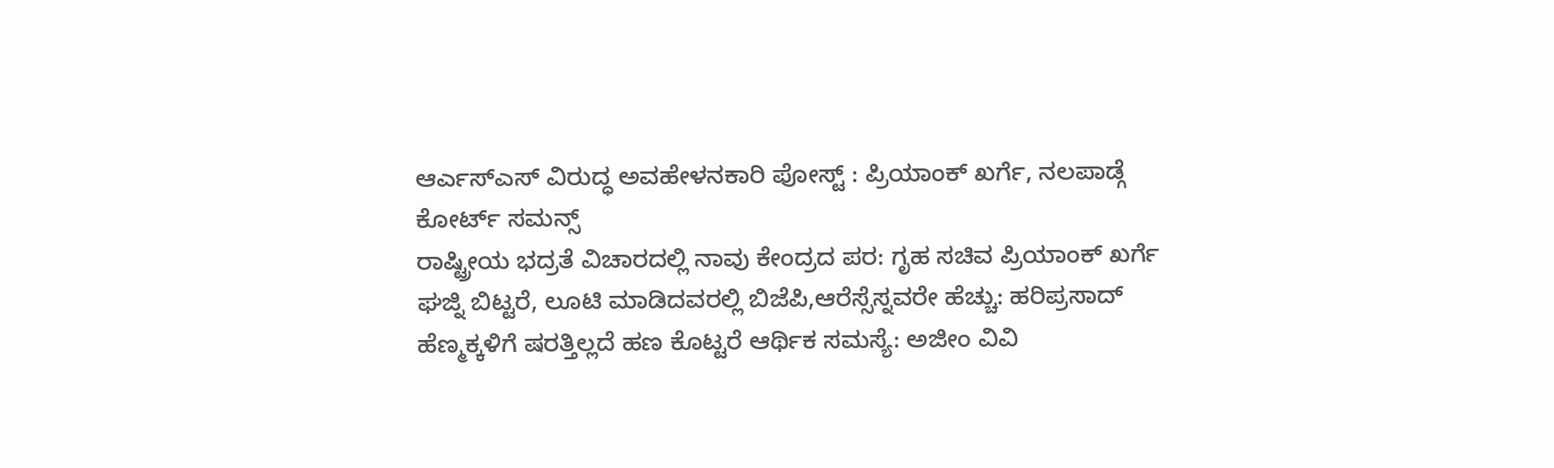ಆರ್ಎಸ್ಎಸ್ ವಿರುದ್ಧ ಅವಹೇಳನಕಾರಿ ಪೋಸ್ಟ್ : ಪ್ರಿಯಾಂಕ್ ಖರ್ಗೆ, ನಲಪಾಡ್ಗೆ ಕೋರ್ಟ್ ಸಮನ್ಸ್
ರಾಷ್ಟ್ರೀಯ ಭದ್ರತೆ ವಿಚಾರದಲ್ಲಿ ನಾವು ಕೇಂದ್ರದ ಪರ: ಗೃಹ ಸಚಿವ ಪ್ರಿಯಾಂಕ್ ಖರ್ಗೆ
ಘಜ್ನಿ ಬಿಟ್ಟರೆ, ಲೂಟಿ ಮಾಡಿದವರಲ್ಲಿ ಬಿಜೆಪಿ,ಆರೆಸ್ಸೆಸ್ನವರೇ ಹೆಚ್ಚು: ಹರಿಪ್ರಸಾದ್
ಹೆಣ್ಮಕ್ಕಳಿಗೆ ಷರತ್ತಿಲ್ಲದೆ ಹಣ ಕೊಟ್ಟರೆ ಆರ್ಥಿಕ ಸಮಸ್ಯೆ: ಅಜೀಂ ವಿವಿ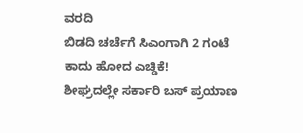ವರದಿ
ಬಿಡದಿ ಚರ್ಚೆಗೆ ಸಿಎಂಗಾಗಿ 2 ಗಂಟೆ ಕಾದು ಹೋದ ಎಚ್ಡಿಕೆ!
ಶೀಘ್ರದಲ್ಲೇ ಸರ್ಕಾರಿ ಬಸ್ ಪ್ರಯಾಣ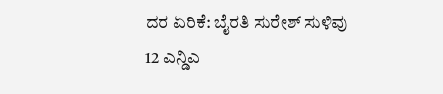ದರ ಏರಿಕೆ: ಬೈರತಿ ಸುರೇಶ್ ಸುಳಿವು
12 ಎನ್ಡಿಎ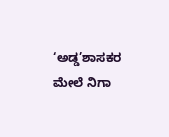‘ಅಡ್ಡ’ಶಾಸಕರ ಮೇಲೆ ನಿಗಾ